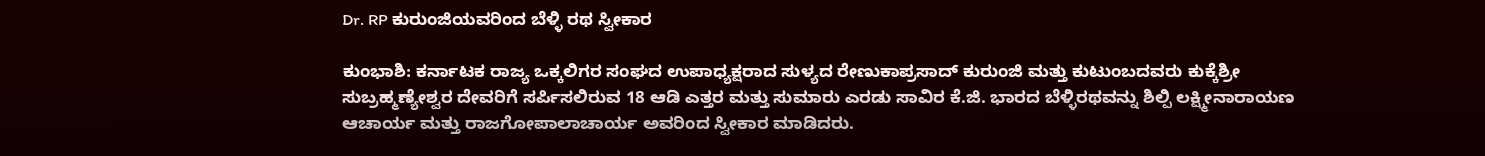Dr. RP ಕುರುಂಜಿಯವರಿಂದ ಬೆಳ್ಳಿ ರಥ ಸ್ವೀಕಾರ

ಕುಂಭಾಶಿ: ಕರ್ನಾಟಕ ರಾಜ್ಯ ಒಕ್ಕಲಿಗರ ಸಂಘದ ಉಪಾಧ್ಯಕ್ಷರಾದ ಸುಳ್ಯದ ರೇಣುಕಾಪ್ರಸಾದ್ ಕುರುಂಜಿ ಮತ್ತು ಕುಟುಂಬದವರು ಕುಕ್ಕೆಶ್ರೀ ಸುಬ್ರಹ್ಮಣ್ಯೇಶ್ವರ ದೇವರಿಗೆ ಸರ್ಪಿಸಲಿರುವ 18 ಆಡಿ ಎತ್ತರ ಮತ್ತು ಸುಮಾರು ಎರಡು ಸಾವಿರ ಕೆ.ಜಿ. ಭಾರದ ಬೆಳ್ಳಿರಥವನ್ನು ಶಿಲ್ಪಿ ಲಕ್ಷ್ಮೀನಾರಾಯಣ ಆಚಾರ್ಯ ಮತ್ತು ರಾಜಗೋಪಾಲಾಚಾರ್ಯ ಅವರಿಂದ ಸ್ವೀಕಾರ ಮಾಡಿದರು.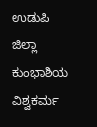ಉಡುಪಿ ಜಿಲ್ಲಾ ಕುಂಭಾಶಿಯ ವಿಶ್ವಕರ್ಮ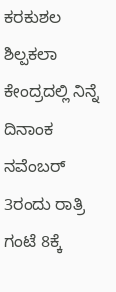ಕರಕುಶಲ ಶಿಲ್ಪಕಲಾ ಕೇಂದ್ರದಲ್ಲಿ ನಿನ್ನೆ ದಿನಾಂಕ ನವೆಂಬರ್ 3ರಂದು ರಾತ್ರಿ ಗಂಟೆ 8ಕ್ಕೆ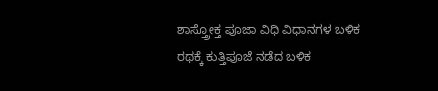ಶಾಸ್ತ್ರೋಕ್ತ ಪೂಜಾ ವಿಧಿ ವಿಧಾನಗಳ ಬಳಿಕ ರಥಕ್ಕೆ ಕುತ್ತಿಪೂಜೆ ನಡೆದ ಬಳಿಕ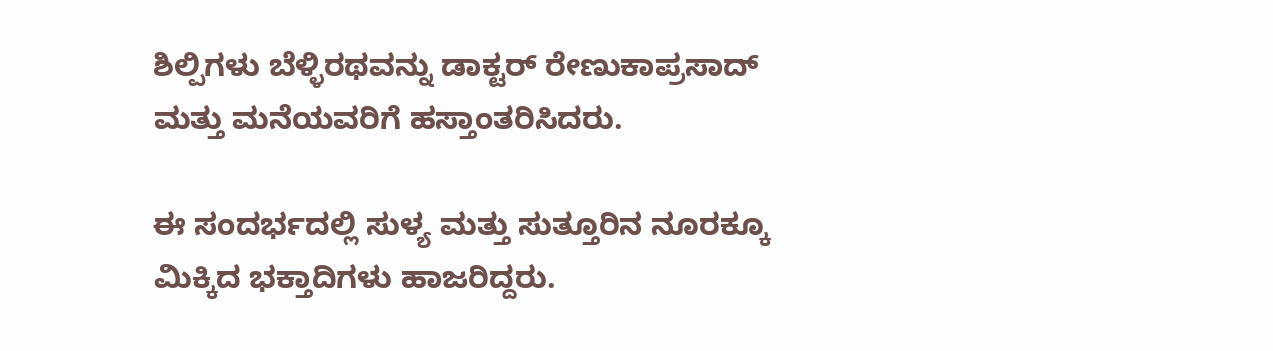ಶಿಲ್ಪಿಗಳು ಬೆಳ್ಳಿರಥವನ್ನು ಡಾಕ್ಟರ್ ರೇಣುಕಾಪ್ರಸಾದ್ ಮತ್ತು ಮನೆಯವರಿಗೆ ಹಸ್ತಾಂತರಿಸಿದರು.

ಈ ಸಂದರ್ಭದಲ್ಲಿ ಸುಳ್ಯ ಮತ್ತು ಸುತ್ತೂರಿನ ನೂರಕ್ಕೂ ಮಿಕ್ಕಿದ ಭಕ್ತಾದಿಗಳು ಹಾಜರಿದ್ದರು.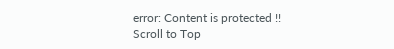error: Content is protected !!
Scroll to Top